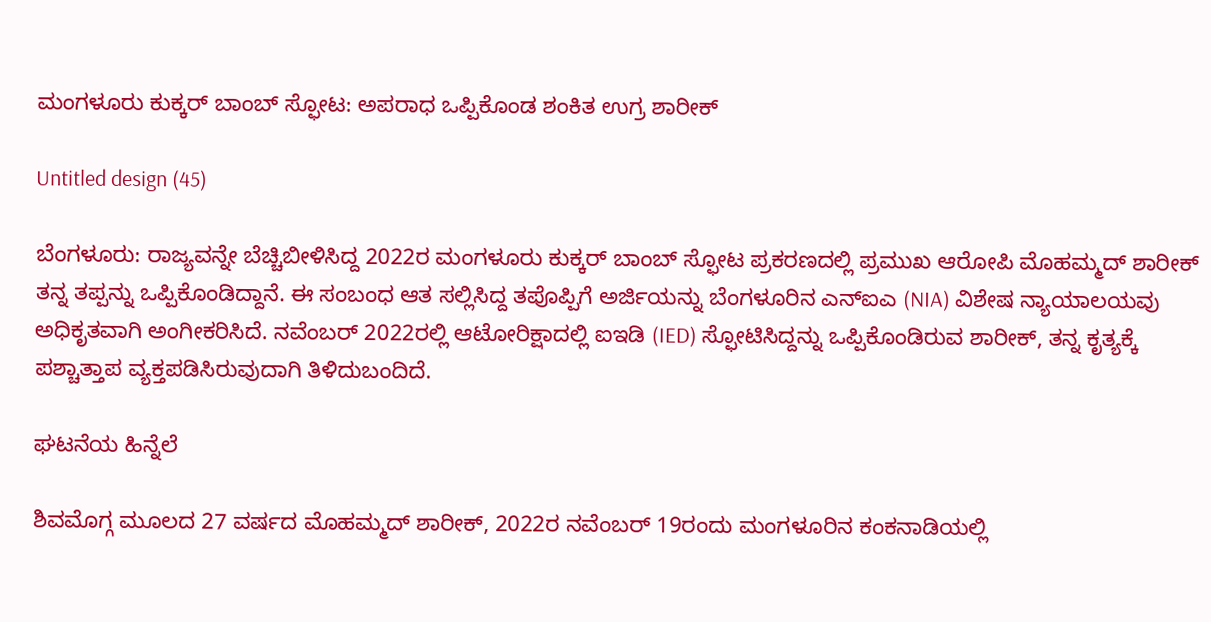ಮಂಗಳೂರು ಕುಕ್ಕರ್ ಬಾಂಬ್ ಸ್ಫೋಟ: ಅಪರಾಧ ಒಪ್ಪಿಕೊಂಡ ಶಂಕಿತ ಉಗ್ರ ಶಾರೀಕ್

Untitled design (45)

ಬೆಂಗಳೂರು: ರಾಜ್ಯವನ್ನೇ ಬೆಚ್ಚಿಬೀಳಿಸಿದ್ದ 2022ರ ಮಂಗಳೂರು ಕುಕ್ಕರ್ ಬಾಂಬ್ ಸ್ಫೋಟ ಪ್ರಕರಣದಲ್ಲಿ ಪ್ರಮುಖ ಆರೋಪಿ ಮೊಹಮ್ಮದ್ ಶಾರೀಕ್ ತನ್ನ ತಪ್ಪನ್ನು ಒಪ್ಪಿಕೊಂಡಿದ್ದಾನೆ. ಈ ಸಂಬಂಧ ಆತ ಸಲ್ಲಿಸಿದ್ದ ತಪೊಪ್ಪಿಗೆ ಅರ್ಜಿಯನ್ನು ಬೆಂಗಳೂರಿನ ಎನ್‌ಐಎ (NIA) ವಿಶೇಷ ನ್ಯಾಯಾಲಯವು ಅಧಿಕೃತವಾಗಿ ಅಂಗೀಕರಿಸಿದೆ. ನವೆಂಬರ್ 2022ರಲ್ಲಿ ಆಟೋರಿಕ್ಷಾದಲ್ಲಿ ಐಇಡಿ (IED) ಸ್ಫೋಟಿಸಿದ್ದನ್ನು ಒಪ್ಪಿಕೊಂಡಿರುವ ಶಾರೀಕ್, ತನ್ನ ಕೃತ್ಯಕ್ಕೆ ಪಶ್ಚಾತ್ತಾಪ ವ್ಯಕ್ತಪಡಿಸಿರುವುದಾಗಿ ತಿಳಿದುಬಂದಿದೆ.

ಘಟನೆಯ ಹಿನ್ನೆಲೆ

ಶಿವಮೊಗ್ಗ ಮೂಲದ 27 ವರ್ಷದ ಮೊಹಮ್ಮದ್ ಶಾರೀಕ್, 2022ರ ನವೆಂಬರ್ 19ರಂದು ಮಂಗಳೂರಿನ ಕಂಕನಾಡಿಯಲ್ಲಿ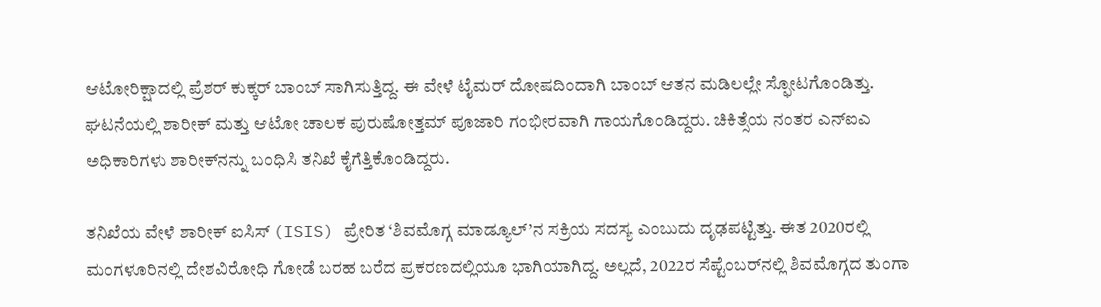ಆಟೋರಿಕ್ಷಾದಲ್ಲಿ ಪ್ರೆಶರ್ ಕುಕ್ಕರ್ ಬಾಂಬ್ ಸಾಗಿಸುತ್ತಿದ್ದ. ಈ ವೇಳೆ ಟೈಮರ್ ದೋಷದಿಂದಾಗಿ ಬಾಂಬ್ ಆತನ ಮಡಿಲಲ್ಲೇ ಸ್ಫೋಟಗೊಂಡಿತ್ತು. ಘಟನೆಯಲ್ಲಿ ಶಾರೀಕ್ ಮತ್ತು ಆಟೋ ಚಾಲಕ ಪುರುಷೋತ್ತಮ್ ಪೂಜಾರಿ ಗಂಭೀರವಾಗಿ ಗಾಯಗೊಂಡಿದ್ದರು. ಚಿಕಿತ್ಸೆಯ ನಂತರ ಎನ್‌ಐಎ ಅಧಿಕಾರಿಗಳು ಶಾರೀಕ್‌ನನ್ನು ಬಂಧಿಸಿ ತನಿಖೆ ಕೈಗೆತ್ತಿಕೊಂಡಿದ್ದರು.

ತನಿಖೆಯ ವೇಳೆ ಶಾರೀಕ್ ಐಸಿಸ್ (ISIS) ಪ್ರೇರಿತ ‘ಶಿವಮೊಗ್ಗ ಮಾಡ್ಯೂಲ್’ನ ಸಕ್ರಿಯ ಸದಸ್ಯ ಎಂಬುದು ದೃಢಪಟ್ಟಿತ್ತು. ಈತ 2020ರಲ್ಲಿ ಮಂಗಳೂರಿನಲ್ಲಿ ದೇಶವಿರೋಧಿ ಗೋಡೆ ಬರಹ ಬರೆದ ಪ್ರಕರಣದಲ್ಲಿಯೂ ಭಾಗಿಯಾಗಿದ್ದ. ಅಲ್ಲದೆ, 2022ರ ಸೆಪ್ಟೆಂಬರ್‌ನಲ್ಲಿ ಶಿವಮೊಗ್ಗದ ತುಂಗಾ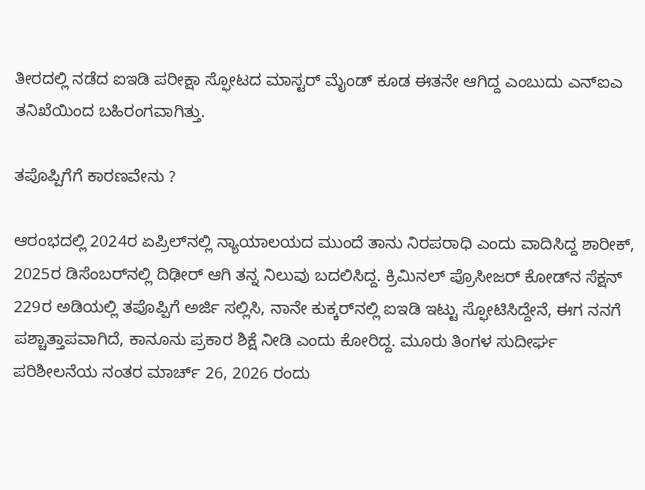ತೀರದಲ್ಲಿ ನಡೆದ ಐಇಡಿ ಪರೀಕ್ಷಾ ಸ್ಫೋಟದ ಮಾಸ್ಟರ್ ಮೈಂಡ್ ಕೂಡ ಈತನೇ ಆಗಿದ್ದ ಎಂಬುದು ಎನ್‌ಐಎ ತನಿಖೆಯಿಂದ ಬಹಿರಂಗವಾಗಿತ್ತು.

ತಪೊಪ್ಪಿಗೆಗೆ ಕಾರಣವೇನು ?

ಆರಂಭದಲ್ಲಿ 2024ರ ಏಪ್ರಿಲ್‌ನಲ್ಲಿ ನ್ಯಾಯಾಲಯದ ಮುಂದೆ ತಾನು ನಿರಪರಾಧಿ ಎಂದು ವಾದಿಸಿದ್ದ ಶಾರೀಕ್, 2025ರ ಡಿಸೆಂಬರ್‌ನಲ್ಲಿ ದಿಢೀರ್ ಆಗಿ ತನ್ನ ನಿಲುವು ಬದಲಿಸಿದ್ದ. ಕ್ರಿಮಿನಲ್ ಪ್ರೊಸೀಜರ್ ಕೋಡ್‌ನ ಸೆಕ್ಷನ್ 229ರ ಅಡಿಯಲ್ಲಿ ತಪೊಪ್ಪಿಗೆ ಅರ್ಜಿ ಸಲ್ಲಿಸಿ, ನಾನೇ ಕುಕ್ಕರ್‌ನಲ್ಲಿ ಐಇಡಿ ಇಟ್ಟು ಸ್ಫೋಟಿಸಿದ್ದೇನೆ, ಈಗ ನನಗೆ ಪಶ್ಚಾತ್ತಾಪವಾಗಿದೆ, ಕಾನೂನು ಪ್ರಕಾರ ಶಿಕ್ಷೆ ನೀಡಿ ಎಂದು ಕೋರಿದ್ದ. ಮೂರು ತಿಂಗಳ ಸುದೀರ್ಘ ಪರಿಶೀಲನೆಯ ನಂತರ ಮಾರ್ಚ್ 26, 2026 ರಂದು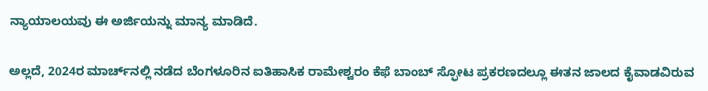ನ್ಯಾಯಾಲಯವು ಈ ಅರ್ಜಿಯನ್ನು ಮಾನ್ಯ ಮಾಡಿದೆ.

ಅಲ್ಲದೆ, 2024ರ ಮಾರ್ಚ್‌ನಲ್ಲಿ ನಡೆದ ಬೆಂಗಳೂರಿನ ಐತಿಹಾಸಿಕ ರಾಮೇಶ್ವರಂ ಕೆಫೆ ಬಾಂಬ್ ಸ್ಫೋಟ ಪ್ರಕರಣದಲ್ಲೂ ಈತನ ಜಾಲದ ಕೈವಾಡವಿರುವ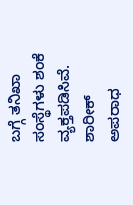ಬಗ್ಗೆ ತನಿಖಾ ಸಂಸ್ಥೆಗಳು ಶಂಕೆ ವ್ಯಕ್ತಪಡಿಸಿವೆ. ಶಾರೀಕ್ ಅಪರಾಧ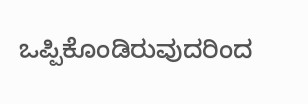ಒಪ್ಪಿಕೊಂಡಿರುವುದರಿಂದ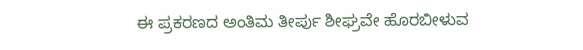ಈ ಪ್ರಕರಣದ ಅಂತಿಮ ತೀರ್ಪು ಶೀಘ್ರವೇ ಹೊರಬೀಳುವ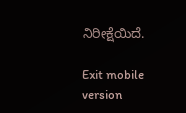ನಿರೀಕ್ಷೆಯಿದೆ.

Exit mobile version